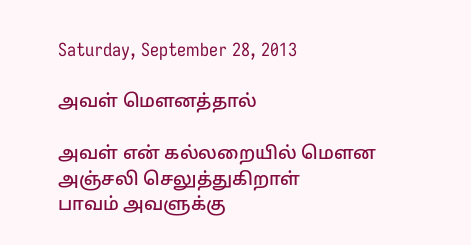Saturday, September 28, 2013

அவள் மௌனத்தால்

அவள் என் கல்லறையில் மௌன அஞ்சலி செலுத்துகிறாள்
பாவம் அவளுக்கு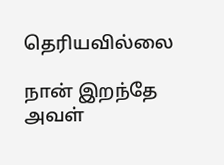தெரியவில்லை

நான் இறந்தே அவள்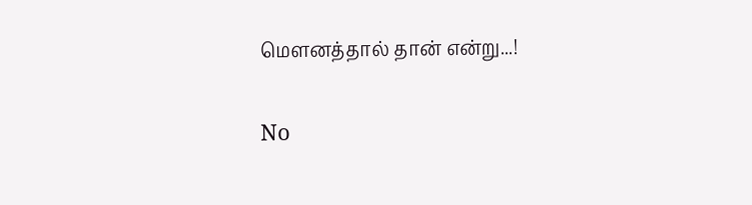மௌனத்தால் தான் என்று...!

No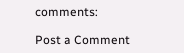comments:

Post a Comment